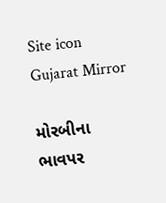Site icon Gujarat Mirror

મોરબીના ભાવપર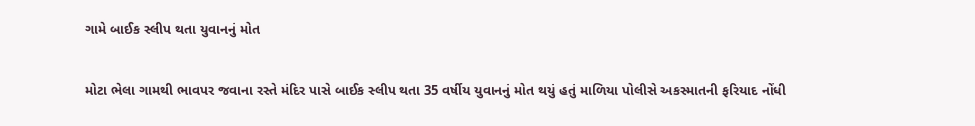ગામે બાઈક સ્લીપ થતા યુવાનનું મોત

મોટા ભેલા ગામથી ભાવપર જવાના રસ્તે મંદિર પાસે બાઈક સ્લીપ થતા 35 વર્ષીય યુવાનનું મોત થયું હતું માળિયા પોલીસે અકસ્માતની ફરિયાદ નોંધી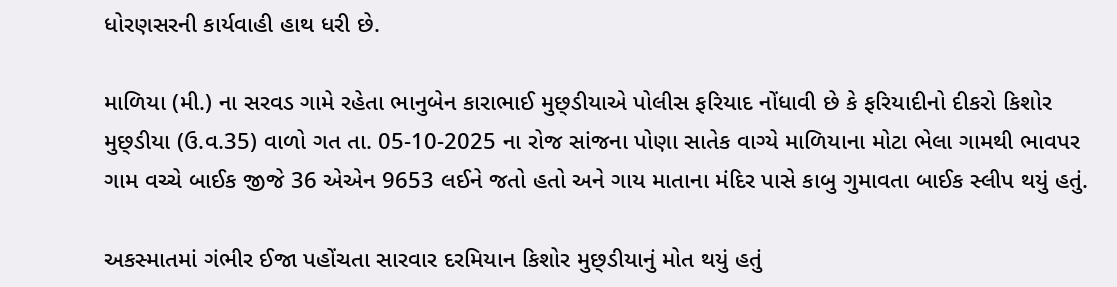ધોરણસરની કાર્યવાહી હાથ ધરી છે.

માળિયા (મી.) ના સરવડ ગામે રહેતા ભાનુબેન કારાભાઈ મુછ્ડીયાએ પોલીસ ફરિયાદ નોંધાવી છે કે ફરિયાદીનો દીકરો કિશોર મુછ્ડીયા (ઉ.વ.35) વાળો ગત તા. 05-10-2025 ના રોજ સાંજના પોણા સાતેક વાગ્યે માળિયાના મોટા ભેલા ગામથી ભાવપર ગામ વચ્ચે બાઈક જીજે 36 એએન 9653 લઈને જતો હતો અને ગાય માતાના મંદિર પાસે કાબુ ગુમાવતા બાઈક સ્લીપ થયું હતું.

અકસ્માતમાં ગંભીર ઈજા પહોંચતા સારવાર દરમિયાન કિશોર મુછ્ડીયાનું મોત થયું હતું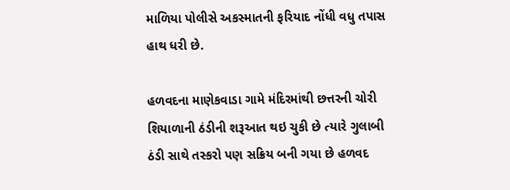માળિયા પોલીસે અકસ્માતની ફરિયાદ નોંધી વધુ તપાસ હાથ ધરી છે.

હળવદના માણેકવાડા ગામે મંદિરમાંથી છત્તરની ચોરી
શિયાળાની ઠંડીની શરૂઆત થઇ ચુકી છે ત્યારે ગુલાબી ઠંડી સાથે તસ્કરો પણ સક્રિય બની ગયા છે હળવદ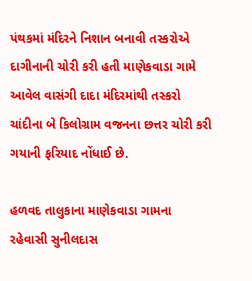પંથકમાં મંદિરને નિશાન બનાવી તસ્કરોએ દાગીનાની ચોરી કરી હતી માણેકવાડા ગામે આવેલ વાસંગી દાદા મંદિરમાંથી તસ્કરો ચાંદીના બે કિલોગ્રામ વજનના છત્તર ચોરી કરી ગયાની ફરિયાદ નોંધાઈ છે.

હળવદ તાલુકાના માણેકવાડા ગામના રહેવાસી સુનીલદાસ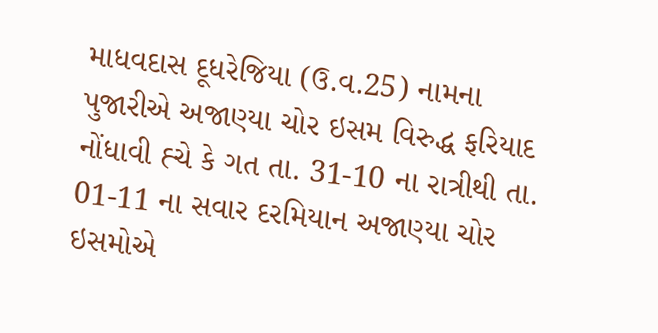માધવદાસ દૂધરેજિયા (ઉ.વ.25) નામના પુજારીએ અજાણ્યા ચોર ઇસમ વિરુદ્ધ ફરિયાદ નોંધાવી હ્ચે કે ગત તા. 31-10 ના રાત્રીથી તા. 01-11 ના સવાર દરમિયાન અજાણ્યા ચોર ઇસમોએ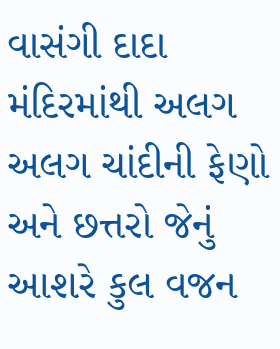વાસંગી દાદા મંદિરમાંથી અલગ અલગ ચાંદીની ફેણો અને છત્તરો જેનું આશરે કુલ વજન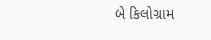બે કિલોગ્રામ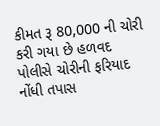કીમત રૂ 80,000 ની ચોરી કરી ગયા છે હળવદ પોલીસે ચોરીની ફરિયાદ નોંધી તપાસ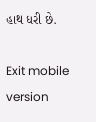હાથ ધરી છે.

Exit mobile version